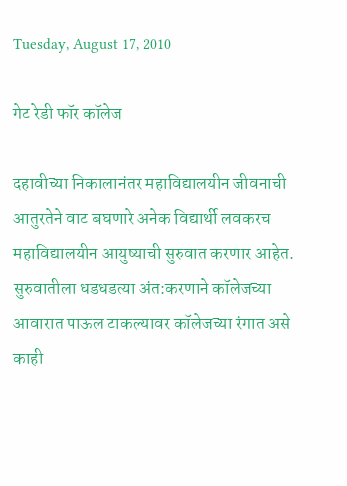Tuesday, August 17, 2010

गेट रेडी फॉर कॉलेज

दहावीच्या निकालानंतर महाविद्यालयीन जीवनाची आतुरतेने वाट बघणारे अनेक विद्यार्थी लवकरच महाविद्यालयीन आयुष्याची सुरुवात करणार आहेत. सुरुवातीला धडधडत्या अंत:करणाने कॉलेजच्या आवारात पाऊल टाकल्यावर कॉलेजच्या रंगात असे काही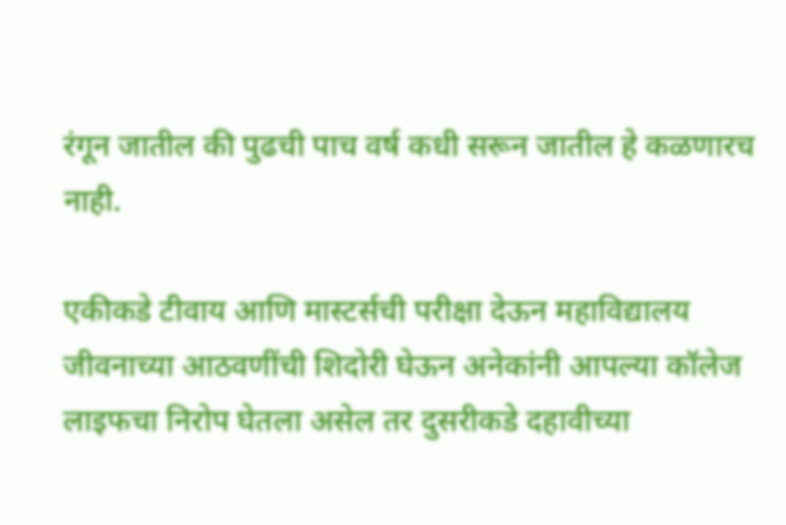रंगून जातील की पुढची पाच वर्ष कधी सरून जातील हे कळणारच नाही.

एकीकडे टीवाय आणि मास्टर्सची परीक्षा देऊन महाविद्यालय जीवनाच्या आठवणींची शिदोरी घेऊन अनेकांनी आपल्या कॉलेज लाइफचा निरोप घेतला असेल तर दुसरीकडे दहावीच्या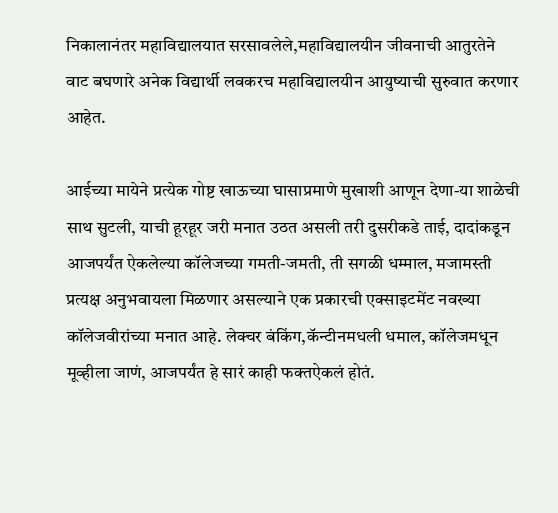निकालानंतर महाविद्यालयात सरसावलेले,महाविद्यालयीन जीवनाची आतुरतेने वाट बघणारे अनेक विद्यार्थी लवकरच महाविद्यालयीन आयुष्याची सुरुवात करणार आहेत.

आईच्या मायेने प्रत्येक गोष्ट खाऊच्या घासाप्रमाणे मुखाशी आणून देणा-या शाळेची साथ सुटली, याची हूरहूर जरी मनात उठत असली तरी दुसरीकडे ताई, दादांकडून आजपर्यंत ऐकलेल्या कॉलेजच्या गमती-जमती, ती सगळी धम्माल, मजामस्ती प्रत्यक्ष अनुभवायला मिळणार असल्याने एक प्रकारची एक्साइटमेंट नवख्या कॉलेजवीरांच्या मनात आहे. लेक्चर बंकिंग,कॅन्टीनमधली धमाल, कॉलेजमधून मूव्हीला जाणं, आजपर्यंत हे सारं काही फक्तऐकलं होतं.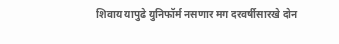शिवाय यापुढे युनिफॉर्म नसणार मग दरवर्षीसारखे दोन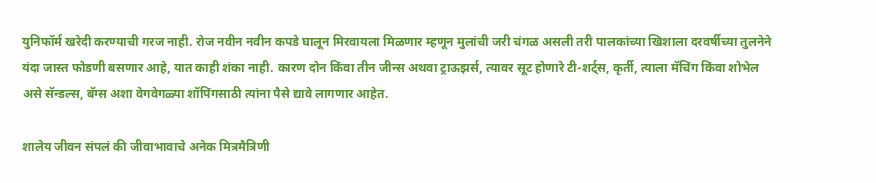युनिफॉर्म खरेदी करण्याची गरज नाही. रोज नवीन नवीन कपडे घालून मिरवायला मिळणार म्हणून मुलांची जरी चंगळ असली तरी पालकांच्या खिशाला दरवर्षीच्या तुलनेने यंदा जास्त फोडणी बसणार आहे, यात काही शंका नाही. कारण दोन किंवा तीन जीन्स अथवा ट्राऊझर्स, त्यावर सूट होणारे टी-शर्ट्स, कृर्ती, त्याला मॅचिंग किंवा शोभेल असे सॅन्डल्स, बॅग्स अशा वेगवेगळ्या शॉपिंगसाठी त्यांना पैसे द्यावे लागणार आहेत.

शालेय जीवन संपलं की जीवाभावाचे अनेक मित्रमैत्रिणी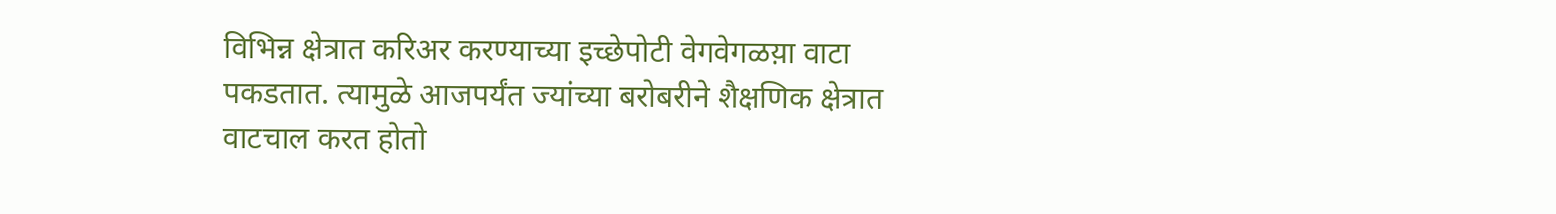विभिन्न क्षेत्रात करिअर करण्याच्या इच्छेपोटी वेगवेगळय़ा वाटा पकडतात. त्यामुळे आजपर्यंत ज्यांच्या बरोबरीने शैक्षणिक क्षेत्रात वाटचाल करत होतो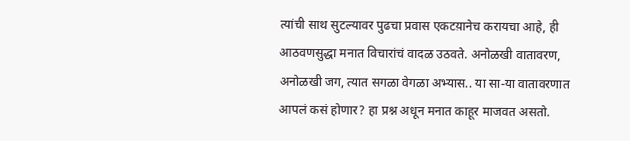त्यांची साथ सुटल्यावर पुढचा प्रवास एकटय़ानेच करायचा आहे, ही आठवणसुद्धा मनात विचारांचं वादळ उठवते. अनोळखी वातावरण, अनोळखी जग, त्यात सगळा वेगळा अभ्यास.. या सा-या वातावरणात आपलं कसं होणार? हा प्रश्न अधून मनात काहूर माजवत असतो.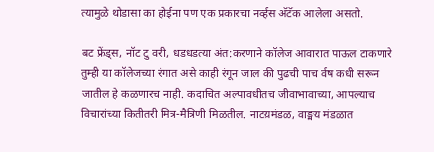त्यामुळे थोडासा का होईना पण एक प्रकारचा नव्‍‌र्हस अ‍ॅटॅक आलेला असतो.

बट फ्रेंड्स, नॉट टु वरी, धडधडत्या अंत:करणाने कॉलेज आवारात पाऊल टाकणारे तुम्ही या कॉलेजच्या रंगात असे काही रंगून जाल की पुढची पाच र्वष कधी सरून जातील हे कळणारच नाही. कदाचित अल्पावधीतच जीवाभावाच्या, आपल्याच विचारांच्या कितीतरी मित्र-मैत्रिणी मिळतील. नाटय़मंडळ, वाङ्मय मंडळात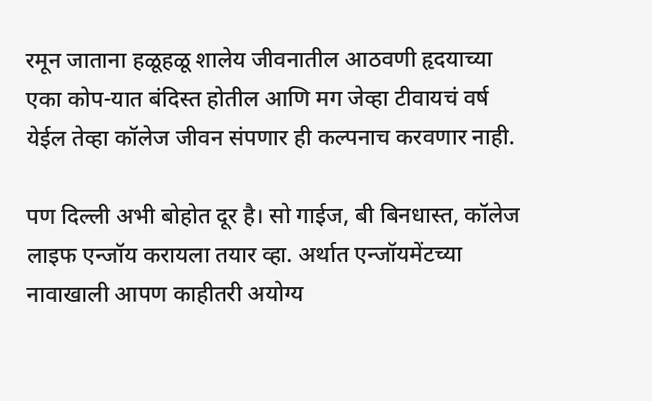रमून जाताना हळूहळू शालेय जीवनातील आठवणी हृदयाच्या एका कोप-यात बंदिस्त होतील आणि मग जेव्हा टीवायचं वर्ष येईल तेव्हा कॉलेज जीवन संपणार ही कल्पनाच करवणार नाही.

पण दिल्ली अभी बोहोत दूर है। सो गाईज, बी बिनधास्त, कॉलेज लाइफ एन्जॉय करायला तयार व्हा. अर्थात एन्जॉयमेंटच्या नावाखाली आपण काहीतरी अयोग्य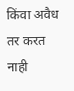किंवा अवैध तर करत नाही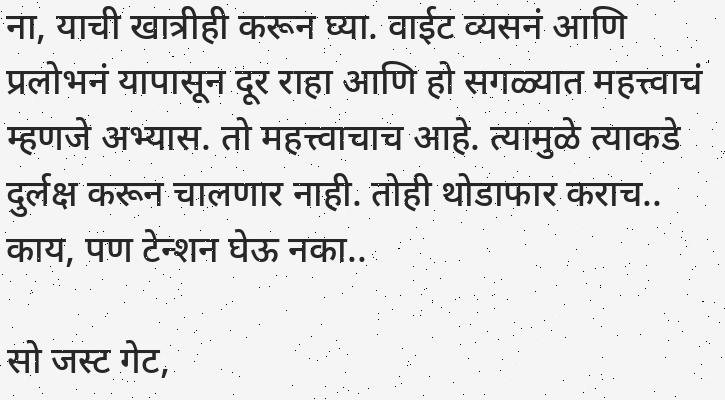ना, याची खात्रीही करून घ्या. वाईट व्यसनं आणि प्रलोभनं यापासून दूर राहा आणि हो सगळ्यात महत्त्वाचं म्हणजे अभ्यास. तो महत्त्वाचाच आहे. त्यामुळे त्याकडे दुर्लक्ष करून चालणार नाही. तोही थोडाफार कराच.. काय, पण टेन्शन घेऊ नका..

सो जस्ट गेट,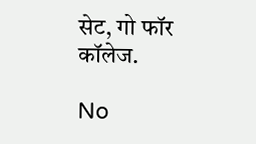सेट, गो फॉर कॉलेज.

No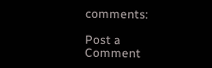comments:

Post a Comment